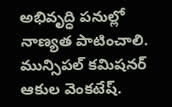అభివృద్ధి పనుల్లో నాణ్యత పాటించాలి.
మున్సిపల్ కమిషనర్ ఆకుల వెంకటేష్.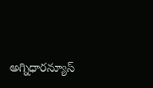అగ్నిధారన్యూస్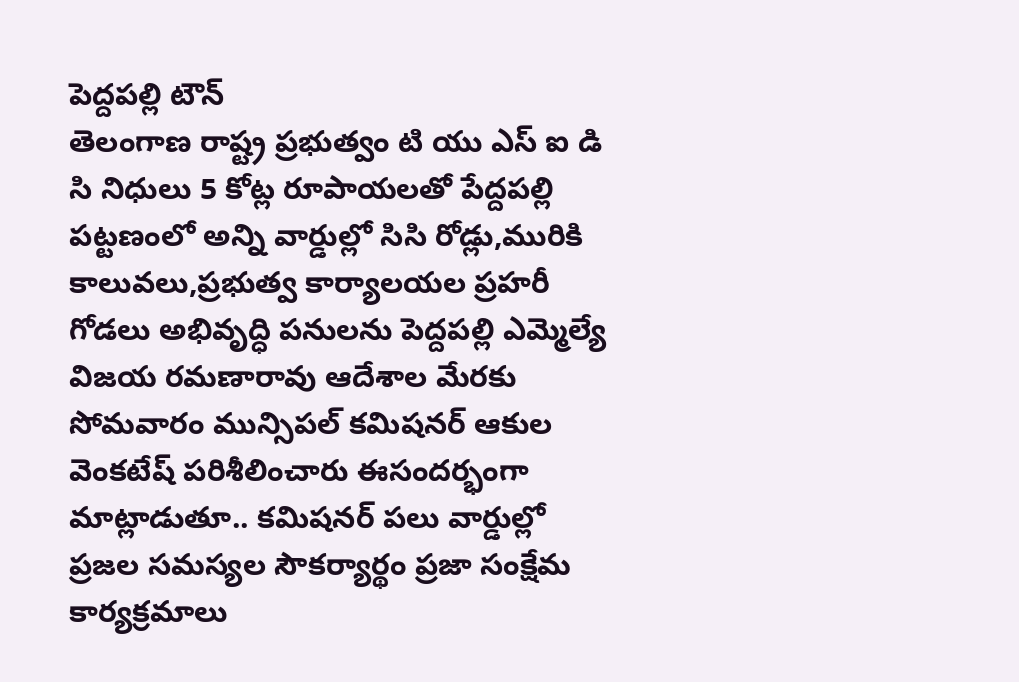పెద్దపల్లి టౌన్
తెలంగాణ రాష్ట్ర ప్రభుత్వం టి యు ఎస్ ఐ డి సి నిధులు 5 కోట్ల రూపాయలతో పేద్దపల్లి పట్టణంలో అన్ని వార్డుల్లో సిసి రోడ్లు,మురికి కాలువలు,ప్రభుత్వ కార్యాలయల ప్రహరీ గోడలు అభివృద్ధి పనులను పెద్దపల్లి ఎమ్మెల్యే విజయ రమణారావు ఆదేశాల మేరకు సోమవారం మున్సిపల్ కమిషనర్ ఆకుల వెంకటేష్ పరిశీలించారు ఈసందర్భంగా మాట్లాడుతూ.. కమిషనర్ పలు వార్డుల్లో ప్రజల సమస్యల సౌకర్యార్థం ప్రజా సంక్షేమ కార్యక్రమాలు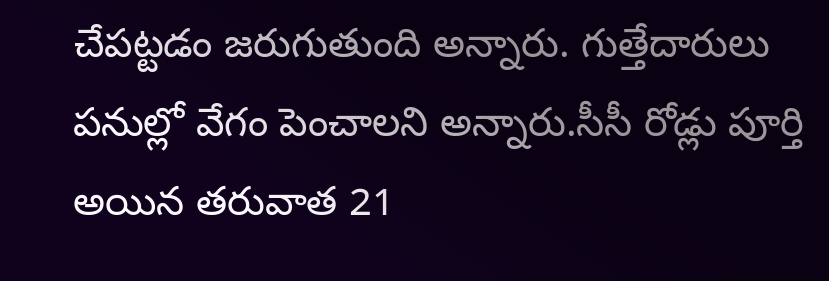చేపట్టడం జరుగుతుంది అన్నారు. గుత్తేదారులు పనుల్లో వేగం పెంచాలని అన్నారు.సీసీ రోడ్లు పూర్తి అయిన తరువాత 21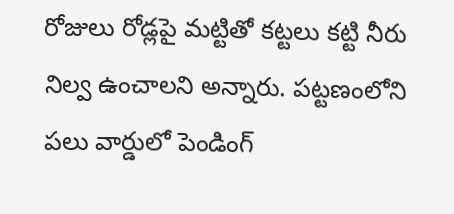రోజులు రోడ్లపై మట్టితో కట్టలు కట్టి నీరు నిల్వ ఉంచాలని అన్నారు. పట్టణంలోని పలు వార్డులో పెండింగ్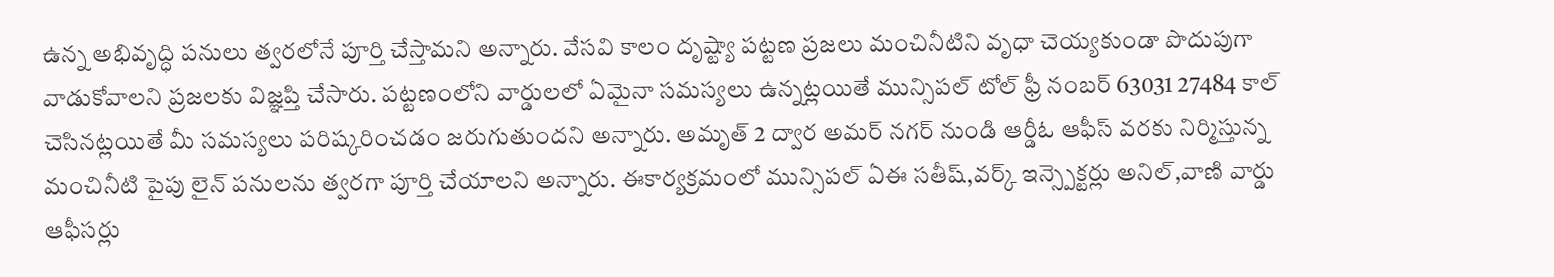ఉన్న అభివృద్ధి పనులు త్వరలోనే పూర్తి చేస్తామని అన్నారు. వేసవి కాలం దృష్ట్యా పట్టణ ప్రజలు మంచినీటిని వృధా చెయ్యకుండా పొదుపుగా వాడుకోవాలని ప్రజలకు విజ్ఞప్తి చేసారు. పట్టణంలోని వార్డులలో ఏమైనా సమస్యలు ఉన్నట్లయితే మున్సిపల్ టోల్ ఫ్రీ నంబర్ 63031 27484 కాల్ చెసినట్లయితే మీ సమస్యలు పరిష్కరించడం జరుగుతుందని అన్నారు. అమృత్ 2 ద్వార అమర్ నగర్ నుండి ఆర్డీఓ ఆఫీస్ వరకు నిర్మిస్తున్న మంచినీటి పైపు లైన్ పనులను త్వరగా పూర్తి చేయాలని అన్నారు. ఈకార్యక్రమంలో మున్సిపల్ ఏఈ సతీష్,వర్క్ ఇన్స్పెక్టర్లు అనిల్,వాణి వార్డు ఆఫీసర్లు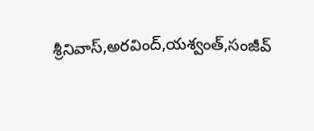శ్రీనివాస్,అరవింద్,యశ్వంత్,సంజీవ్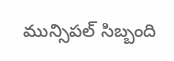మున్సిపల్ సిబ్బంది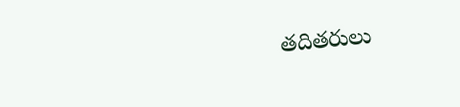తదితరులు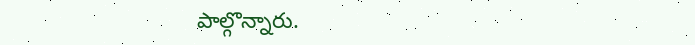పాల్గొన్నారు.